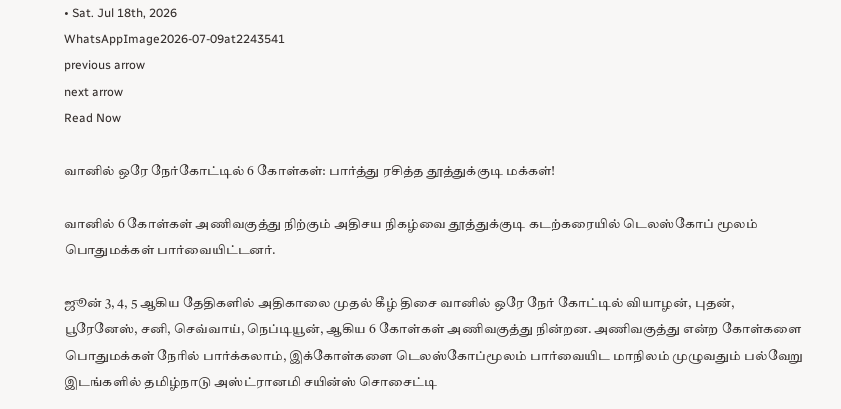• Sat. Jul 18th, 2026
WhatsAppImage2026-07-09at2243541
previous arrow
next arrow
Read Now

வானில் ஒரே நேர்கோட்டில் 6 கோள்கள்: பார்த்து ரசித்த தூத்துக்குடி மக்கள்!

வானில் 6 கோள்கள் அணிவகுத்து நிற்கும் அதிசய நிகழ்வை தூத்துக்குடி கடற்கரையில் டெலஸ்கோப் மூலம் பொதுமக்கள் பார்வையிட்டனர்.

ஜூன் 3, 4, 5 ஆகிய தேதிகளில் அதிகாலை முதல் கீழ் திசை வானில் ஒரே நேர் கோட்டில் வியாழன், புதன், பூரேனேஸ், சனி, செவ்வாய், நெப்டியூன், ஆகிய 6 கோள்கள் அணிவகுத்து நின்றன. அணிவகுத்து என்ற கோள்களை பொதுமக்கள் நேரில் பார்க்கலாம், இக்கோள்களை டெலஸ்கோப்மூலம் பார்வையிட மாநிலம் முழுவதும் பல்வேறு இடங்களில் தமிழ்நாடு அஸ்ட்ரானமி சயின்ஸ் சொசைட்டி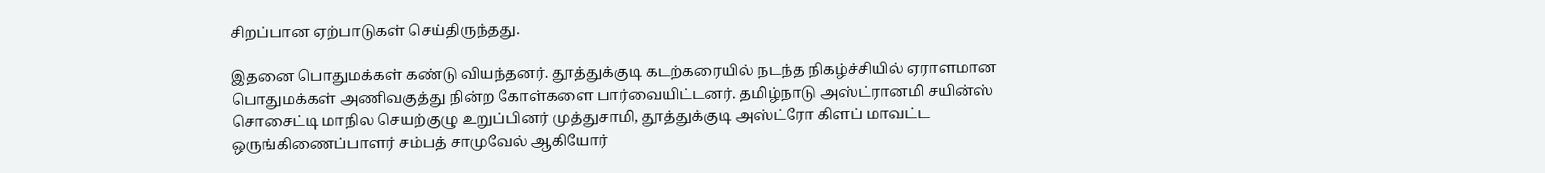சிறப்பான ஏற்பாடுகள் செய்திருந்தது.

இதனை பொதுமக்கள் கண்டு வியந்தனர். தூத்துக்குடி கடற்கரையில் நடந்த நிகழ்ச்சியில் ஏராளமான பொதுமக்கள் அணிவகுத்து நின்ற கோள்களை பார்வையிட்டனர். தமிழ்நாடு அஸ்ட்ரானமி சயின்ஸ் சொசைட்டி மாநில செயற்குழு உறுப்பினர் முத்துசாமி, தூத்துக்குடி அஸ்ட்ரோ கிளப் மாவட்ட ஒருங்கிணைப்பாளர் சம்பத் சாமுவேல் ஆகியோர்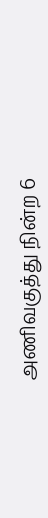அணிவகுத்து நின்ற 6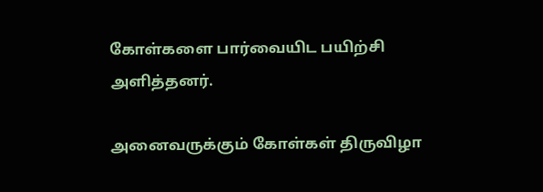கோள்களை பார்வையிட பயிற்சி அளித்தனர்.

அனைவருக்கும் கோள்கள் திருவிழா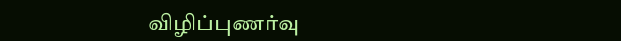விழிப்புணர்வு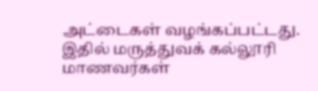அட்டைகள் வழங்கப்பட்டது. இதில் மருத்துவக் கல்லூரி மாணவர்கள்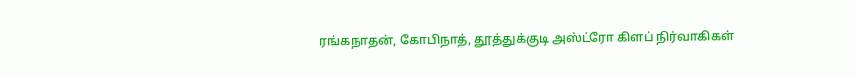ரங்கநாதன், கோபிநாத், தூத்துக்குடி அஸ்ட்ரோ கிளப் நிர்வாகிகள்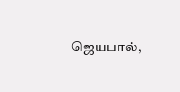ஜெயபால்,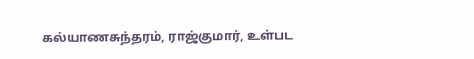கல்யாணசுந்தரம், ராஜ்குமார், உள்பட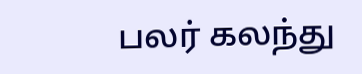பலர் கலந்து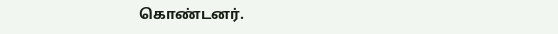கொண்டனர்.